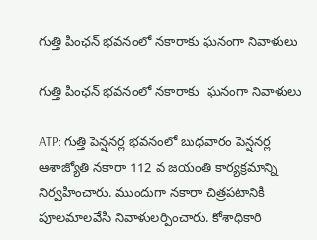గుత్తి పింఛన్ భవనంలో నకారాకు ఘనంగా నివాళులు

గుత్తి పింఛన్ భవనంలో నకారాకు  ఘనంగా నివాళులు

ATP: గుత్తి పెన్షనర్ల భవనంలో బుధవారం పెన్షనర్ల ఆశాజ్యోతి నకారా 112 వ జయంతి కార్యక్రమాన్ని నిర్వహించారు. ముందుగా నకారా చిత్రపటానికి పూలమాలవేసి నివాళులర్పించారు. కోశాధికారి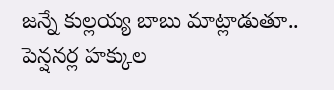జన్నే కుల్లయ్య బాబు మాట్లాడుతూ.. పెన్షనర్ల హక్కుల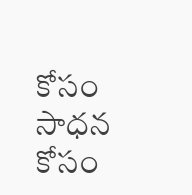కోసం సాధన కోసం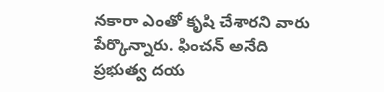నకారా ఎంతో కృషి చేశారని వారు పేర్కొన్నారు. ఫించన్ అనేది ప్రభుత్వ దయ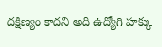దక్షిణ్యం కాదని అది ఉద్యోగి హక్కు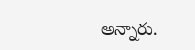అన్నారు.